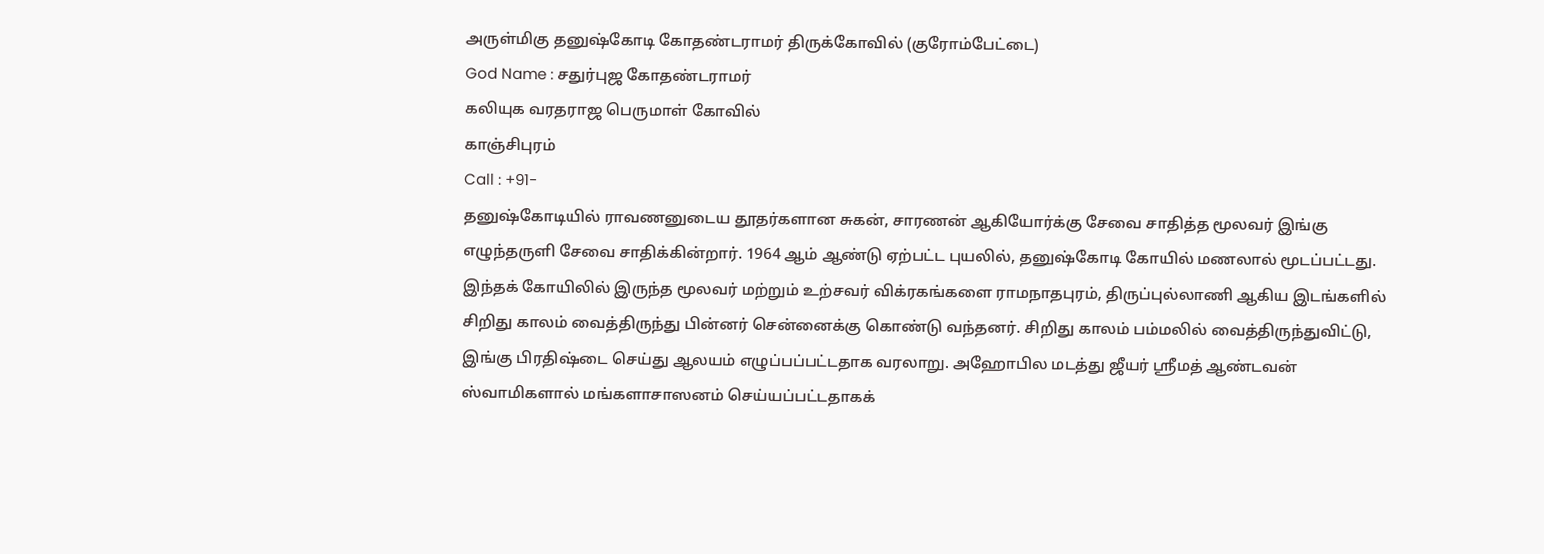அருள்மிகு தனுஷ்கோடி கோதண்டராமர் திருக்கோவில் (குரோம்பேட்டை)
God Name : சதுர்புஜ கோதண்டராமர்
கலியுக வரதராஜ பெருமாள் கோவில்
காஞ்சிபுரம்
Call : +91-
தனுஷ்கோடியில் ராவணனுடைய தூதர்களான சுகன், சாரணன் ஆகியோர்க்கு சேவை சாதித்த மூலவர் இங்கு எழுந்தருளி சேவை சாதிக்கின்றார். 1964 ஆம் ஆண்டு ஏற்பட்ட புயலில், தனுஷ்கோடி கோயில் மணலால் மூடப்பட்டது. இந்தக் கோயிலில் இருந்த மூலவர் மற்றும் உற்சவர் விக்ரகங்களை ராமநாதபுரம், திருப்புல்லாணி ஆகிய இடங்களில் சிறிது காலம் வைத்திருந்து பின்னர் சென்னைக்கு கொண்டு வந்தனர். சிறிது காலம் பம்மலில் வைத்திருந்துவிட்டு, இங்கு பிரதிஷ்டை செய்து ஆலயம் எழுப்பப்பட்டதாக வரலாறு. அஹோபில மடத்து ஜீயர் ஸ்ரீமத் ஆண்டவன் ஸ்வாமிகளால் மங்களாசாஸனம் செய்யப்பட்டதாகக்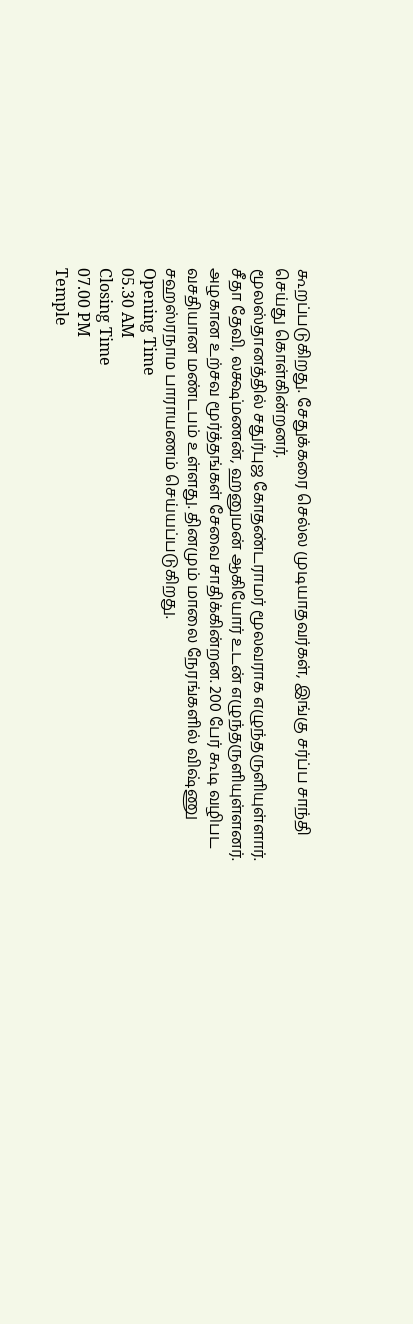கூறப்படுகிறது. சேதுக்கரை செல்ல முடியாதவர்கள், இங்கு சர்ப்ப சாந்தி செய்து கொள்கின்றனர்.
மூலஸ்தானத்தில் சதுர்புஜ கோதண்டராமர் மூலவராக எழுந்தருளியுள்ளார். சீதா தேவி, லக்ஷ்மணன், ஹனுமன் ஆகியோர் உடன் எழுந்தருளியுள்ளனர். அழகான உற்சவ மூர்த்தங்கள் சேவை சாதிக்கின்றன. 200 பேர் கூடி வழிபட வசதியான மண்டபம் உள்ளது. தினமும் மாலை நேரங்களில் விஷ்ணு சஹஸ்ரநாம பாராயணம் செய்யப்படுகிறது.
Opening Time
05.30 AM
Closing Time
07.00 PM
Temple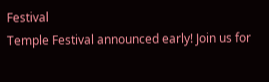Festival
Temple Festival announced early! Join us for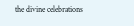the divine celebrations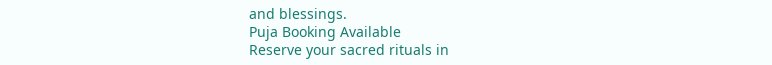and blessings.
Puja Booking Available
Reserve your sacred rituals in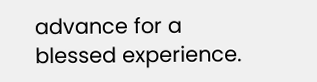advance for a blessed experience.